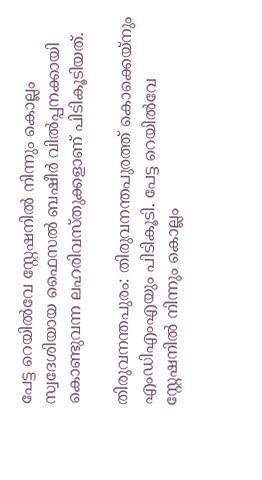പേട്ട റെയിൽവേ സ്റ്റേഷനിൽ നിന്നും കൊല്ലം സ്വദേശിയായ ഫൈസൽ ബഷീർ വിൽപ്പനക്കായി കൊണ്ടുവന്ന ലഹരിവസ്തുക്കളാണ് പിടികൂടിയത്.

തിരുവനന്തപുരം: തിരുവനന്തപുരത്ത് കൊക്കെയ്നും എംഡിഎംഎയും പിടികൂടി. പേട്ട റെയിൽവേ സ്റ്റേഷനിൽ നിന്നും കൊല്ലം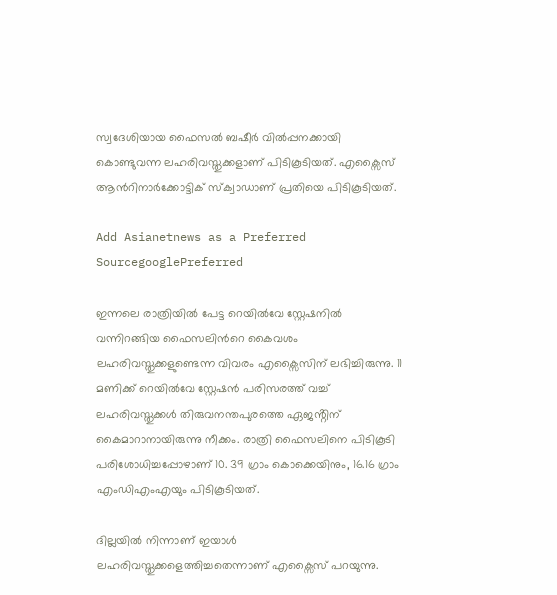സ്വദേശിയായ ഫൈസൽ ബഷീർ വിൽപ്പനക്കായി കൊണ്ടുവന്ന ലഹരിവസ്തുക്കളാണ് പിടികൂടിയത്. എക്സൈസ് ആൻറിനാർക്കോട്ടിക് സ്ക്വാഡാണ് പ്രതിയെ പിടികൂടിയത്.

Add Asianetnews as a Preferred SourcegooglePreferred

ഇന്നലെ രാത്രിയിൽ പേട്ട റെയിൽവേ സ്റ്റേഷനിൽ വന്നിറങ്ങിയ ഫൈസലിന്‍റെ കൈവശം ലഹരിവസ്തുക്കളുണ്ടെന്ന വിവരം എക്സൈസിന് ലഭിച്ചിരുന്നു. 11 മണിക്ക് റെയിൽവേ സ്റ്റേഷൻ പരിസരത്ത് വച്ച് ലഹരിവസ്തുക്കള്‍ തിരുവനന്തപുരത്തെ ഏജൻ്റിന് കൈമാറാനായിരുന്നു നീക്കം. രാത്രി ഫൈസലിനെ പിടികൂടി പരിശോധിച്ചപ്പോഴാണ് 10. 39 ഗ്രാം കൊക്കെയിനും, 16.16 ഗ്രാം എംഡിഎംഎയും പിടികൂടിയത്.

ദില്ലയിൽ നിന്നാണ് ഇയാള്‍ ലഹരിവസ്തുക്കളെത്തിച്ചതെന്നാണ് എക്സൈസ് പറയുന്നു.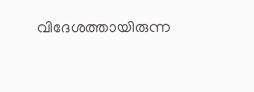വിദേശത്തായിരുന്ന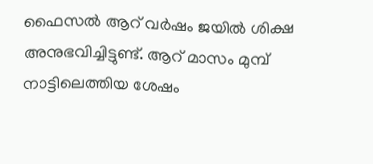ഫൈസൽ ആറ് വർഷം ജയിൽ ശിക്ഷ അനുഭവിച്ചിട്ടുണ്ട്. ആറ് മാസം മുമ്പ് നാട്ടിലെത്തിയ ശേഷം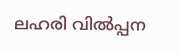ലഹരി വിൽപ്പന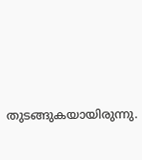തുടങ്ങുകയായിരുന്നു.